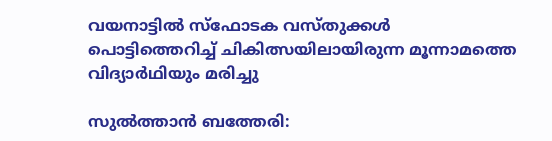വയനാട്ടില്‍ സ്ഫോടക വസ്തുക്കള്‍ പൊട്ടിത്തെറിച്ച്‌ ചികിത്സയിലായിരുന്ന മൂന്നാമത്തെ വിദ്യാര്‍ഥിയും മരിച്ചു

സുല്‍ത്താന്‍ ബത്തേരി: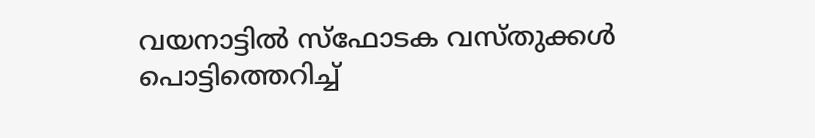വയനാട്ടില്‍ സ്ഫോടക വസ്തുക്കള്‍ പൊട്ടിത്തെറിച്ച്‌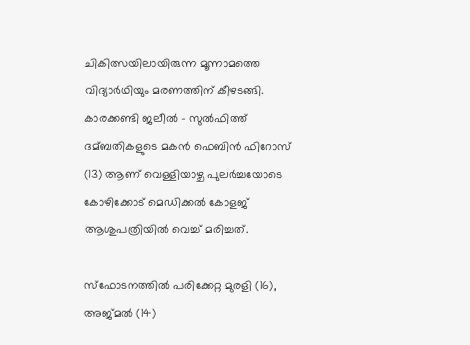ചികിത്സയിലായിരുന്ന മൂന്നാമത്തെ വിദ്യാര്‍ഥിയും മരണത്തിന് കീഴടങ്ങി. കാരക്കണ്ടി ജലീല്‍ – സുല്‍ഫിത്ത് ദമ്ബതികളുടെ മകന്‍ ഫെബിന്‍ ഫിറോസ് (13) ആണ് വെള്ളിയാഴ്ച പുലര്‍ച്ചയോടെ കോഴിക്കോട് മെഡിക്കല്‍ കോളജ് ആശുപത്രിയില്‍ വെച്ച്‌ മരിച്ചത്.

സ്ഫോടനത്തില്‍ പരിക്കേറ്റ മുരളി (16), അജ്മല്‍ (14)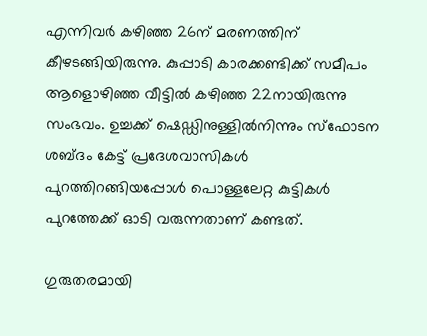എന്നിവര്‍ കഴിഞ്ഞ 26ന് മരണത്തിന് കീഴടങ്ങിയിരുന്നു. കുപ്പാടി കാരക്കണ്ടിക്ക് സമീപം ആളൊഴിഞ്ഞ വീട്ടില്‍ കഴിഞ്ഞ 22നായിരുന്നു സംഭവം. ഉച്ചക്ക് ഷെഡ്ഡിനുള്ളില്‍നിന്നും സ്‌ഫോടന ശബ്ദം കേട്ട് പ്രദേശവാസികള്‍ പുറത്തിറങ്ങിയപ്പോള്‍ പൊള്ളലേറ്റ കുട്ടികള്‍ പുറത്തേക്ക് ഓടി വരുന്നതാണ് കണ്ടത്.

ഗുരുതരമായി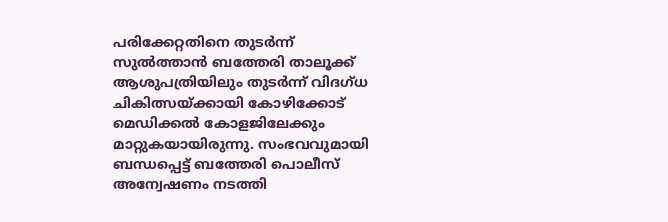പരിക്കേറ്റതിനെ തുടര്‍ന്ന് സുല്‍ത്താന്‍ ബത്തേരി താലൂക്ക് ആശുപത്രിയിലും തുടര്‍ന്ന് വിദഗ്ധ ചികിത്സയ്ക്കായി കോഴിക്കോട് മെഡിക്കല്‍ കോളജിലേക്കും മാറ്റുകയായിരുന്നു. സംഭവവുമായി ബന്ധപ്പെട്ട് ബത്തേരി പൊലീസ് അന്വേഷണം നടത്തി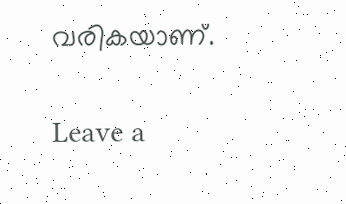വരികയാണ്.

Leave a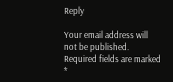Reply

Your email address will not be published. Required fields are marked *